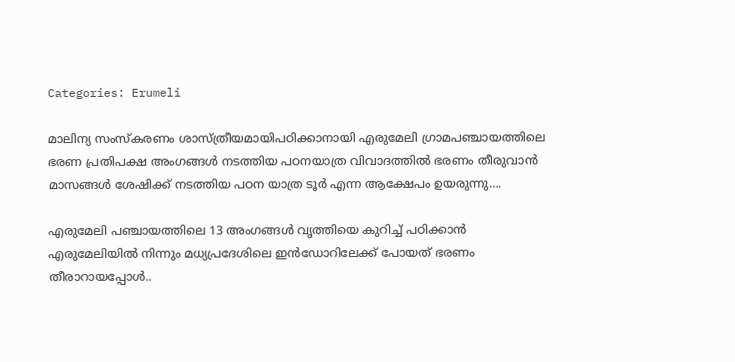Categories: Erumeli

മാലിന്യ സംസ്കരണം ശാസ്ത്രീയമായിപഠിക്കാനായി എരുമേലി ഗ്രാമപഞ്ചായത്തിലെ ഭരണ പ്രതിപക്ഷ അംഗങ്ങൾ നടത്തിയ പഠനയാത്ര വിവാദത്തിൽ ഭരണം തീരുവാൻ മാസങ്ങൾ ശേഷിക്ക് നടത്തിയ പഠന യാത്ര ടൂർ എന്ന ആക്ഷേപം ഉയരുന്നു….

എരുമേലി പഞ്ചായത്തിലെ 13 അംഗങ്ങൾ വൃത്തിയെ കുറിച്ച് പഠിക്കാൻ എരുമേലിയിൽ നിന്നും മധ്യപ്രദേശിലെ ഇൻഡോറിലേക്ക് പോയത് ഭരണം തീരാറായപ്പോൾ..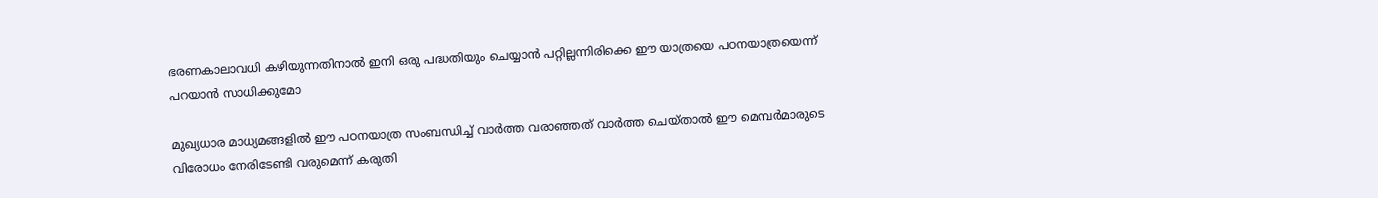ഭരണകാലാവധി കഴിയുന്നതിനാൽ ഇനി ഒരു പദ്ധതിയും ചെയ്യാൻ പറ്റില്ലന്നിരിക്കെ ഈ യാത്രയെ പഠനയാത്രയെന്ന് പറയാൻ സാധിക്കുമോ

മുഖ്യധാര മാധ്യമങ്ങളിൽ ഈ പഠനയാത്ര സംബന്ധിച്ച് വാർത്ത വരാഞ്ഞത് വാർത്ത ചെയ്താൽ ഈ മെമ്പർമാരുടെ വിരോധം നേരിടേണ്ടി വരുമെന്ന് കരുതി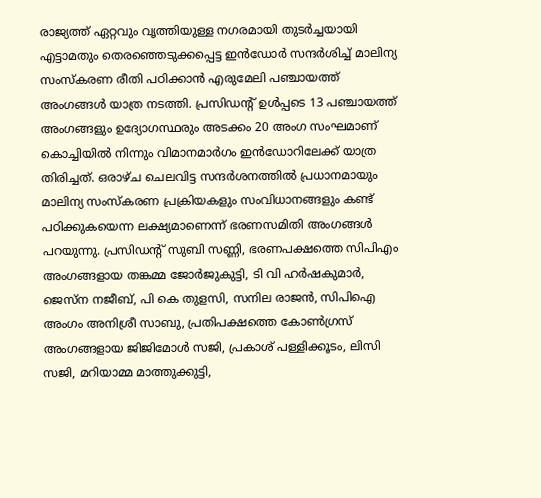രാജ്യത്ത് ഏറ്റവും വൃത്തിയുള്ള നഗരമായി തുടർച്ചയായി എട്ടാമതും തെരഞ്ഞെടുക്കപ്പെട്ട ഇൻഡോർ സന്ദർശിച്ച് മാലിന്യ സംസ്കരണ രീതി പഠിക്കാൻ എരുമേലി പഞ്ചായത്ത്‌ അംഗങ്ങൾ യാത്ര നടത്തി. പ്രസിഡന്റ് ഉൾപ്പടെ 13 പഞ്ചായത്ത്‌ അംഗങ്ങളും ഉദ്യോഗസ്ഥരും അടക്കം 20 അംഗ സംഘമാണ് കൊച്ചിയിൽ നിന്നും വിമാനമാർഗം ഇൻഡോറിലേക്ക് യാത്ര തിരിച്ചത്. ഒരാഴ്ച ചെലവിട്ട സന്ദർശനത്തിൽ പ്രധാനമായും മാലിന്യ സംസ്കരണ പ്രക്രിയകളും സംവിധാനങ്ങളും കണ്ട് പഠിക്കുകയെന്ന ലക്ഷ്യമാണെന്ന് ഭരണസമിതി അംഗങ്ങൾ പറയുന്നു. പ്രസിഡന്റ് സുബി സണ്ണി, ഭരണപക്ഷത്തെ സിപിഎം അംഗങ്ങളായ തങ്കമ്മ ജോർജുകുട്ടി, ടി വി ഹർഷകുമാർ, ജെസ്‌ന നജീബ്, പി കെ തുളസി, സനില രാജൻ, സിപിഐ അംഗം അനിശ്രീ സാബു, പ്രതിപക്ഷത്തെ കോൺഗ്രസ്‌ അംഗങ്ങളായ ജിജിമോൾ സജി, പ്രകാശ് പള്ളിക്കൂടം, ലിസി സജി, മറിയാമ്മ മാത്തുക്കുട്ടി,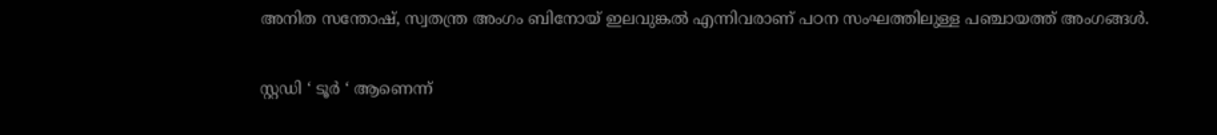അനിത സന്തോഷ്‌, സ്വതന്ത്ര അംഗം ബിനോയ്‌ ഇലവുങ്കൽ എന്നിവരാണ് പഠന സംഘത്തിലുള്ള പഞ്ചായത്ത്‌ അംഗങ്ങൾ.

സ്റ്റഡി ‘ ടൂർ ‘ ആണെന്ന്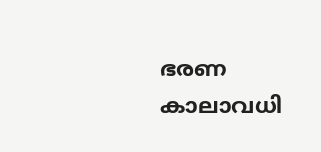ഭരണ കാലാവധി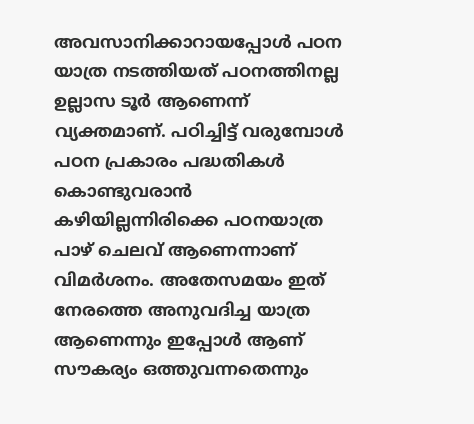അവസാനിക്കാറായപ്പോൾ പഠന യാത്ര നടത്തിയത് പഠനത്തിനല്ല ഉല്ലാസ ടൂർ ആണെന്ന് വ്യക്തമാണ്. പഠിച്ചിട്ട് വരുമ്പോൾ പഠന പ്രകാരം പദ്ധതികൾ കൊണ്ടുവരാൻ കഴിയില്ലന്നിരിക്കെ പഠനയാത്ര പാഴ് ചെലവ് ആണെന്നാണ് വിമർശനം. അതേസമയം ഇത് നേരത്തെ അനുവദിച്ച യാത്ര ആണെന്നും ഇപ്പോൾ ആണ് സൗകര്യം ഒത്തുവന്നതെന്നും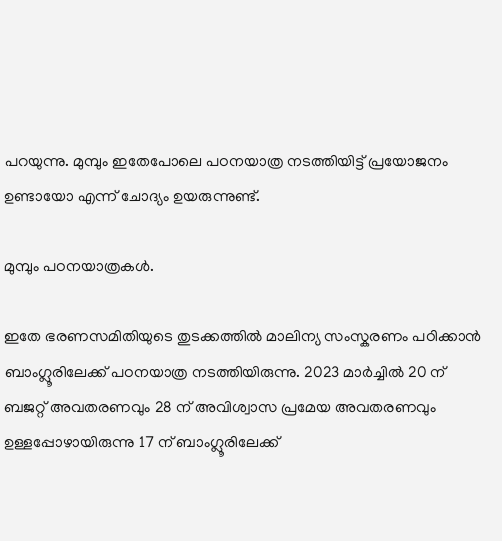പറയുന്നു. മുമ്പും ഇതേപോലെ പഠനയാത്ര നടത്തിയിട്ട് പ്രയോജനം ഉണ്ടായോ എന്ന് ചോദ്യം ഉയരുന്നുണ്ട്.

മുമ്പും പഠനയാത്രകൾ.

ഇതേ ഭരണസമിതിയുടെ തുടക്കത്തിൽ മാലിന്യ സംസ്കരണം പഠിക്കാൻ ബാംഗ്ലൂരിലേക്ക് പഠനയാത്ര നടത്തിയിരുന്നു. 2023 മാർച്ചിൽ 20 ന് ബജറ്റ് അവതരണവും 28 ന് അവിശ്വാസ പ്രമേയ അവതരണവും ഉള്ളപ്പോഴായിരുന്നു 17 ന് ബാംഗ്ലൂരിലേക്ക്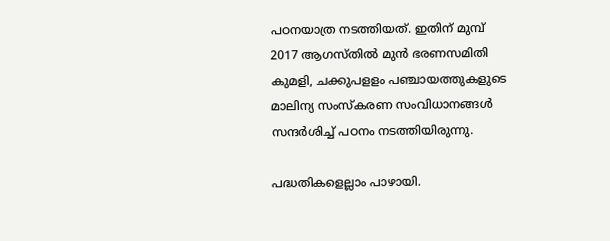പഠനയാത്ര നടത്തിയത്. ഇതിന് മുമ്പ് 2017 ആഗസ്തിൽ മുൻ ഭരണസമിതി കുമളി, ചക്കുപളളം പഞ്ചായത്തുകളുടെ മാലിന്യ സംസ്കരണ സംവിധാനങ്ങൾ സന്ദർശിച്ച് പഠനം നടത്തിയിരുന്നു.

പദ്ധതികളെല്ലാം പാഴായി.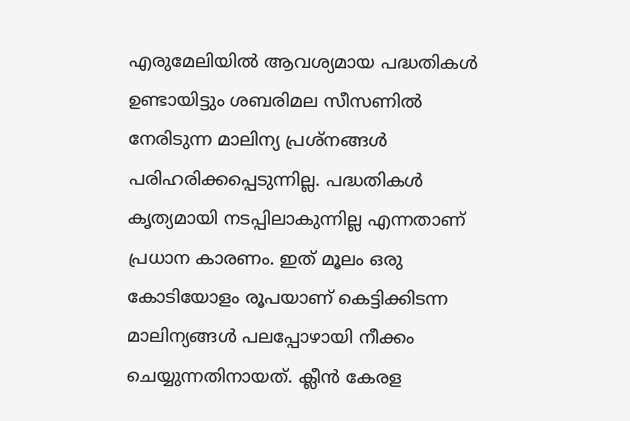എരുമേലിയിൽ ആവശ്യമായ പദ്ധതികൾ ഉണ്ടായിട്ടും ശബരിമല സീസണിൽ നേരിടുന്ന മാലിന്യ പ്രശ്നങ്ങൾ പരിഹരിക്കപ്പെടുന്നില്ല. പദ്ധതികൾ കൃത്യമായി നടപ്പിലാകുന്നില്ല എന്നതാണ് പ്രധാന കാരണം. ഇത് മൂലം ഒരു കോടിയോളം രൂപയാണ് കെട്ടിക്കിടന്ന മാലിന്യങ്ങൾ പലപ്പോഴായി നീക്കം ചെയ്യുന്നതിനായത്. ക്ലീൻ കേരള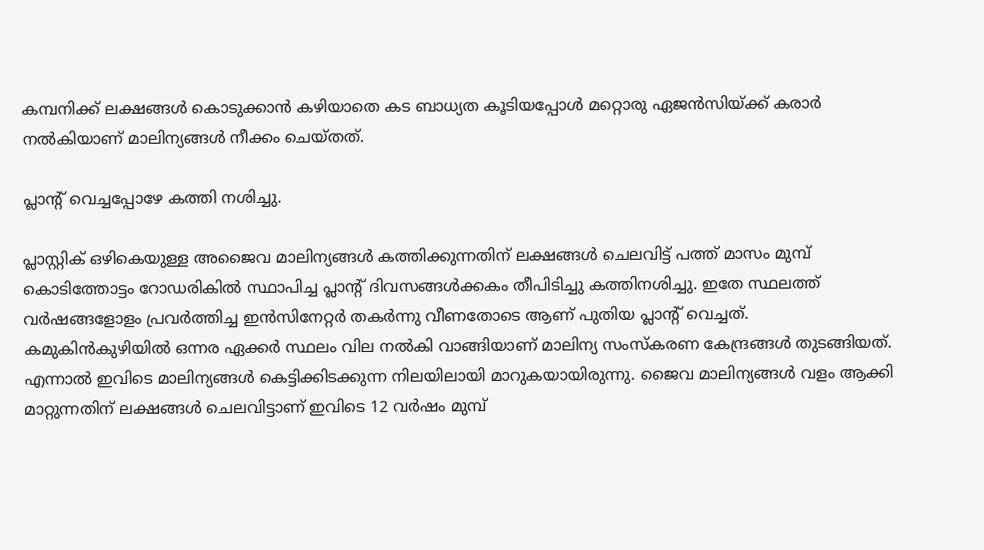കമ്പനിക്ക് ലക്ഷങ്ങൾ കൊടുക്കാൻ കഴിയാതെ കട ബാധ്യത കൂടിയപ്പോൾ മറ്റൊരു ഏജൻസിയ്ക്ക് കരാർ നൽകിയാണ് മാലിന്യങ്ങൾ നീക്കം ചെയ്തത്.

പ്ലാന്റ് വെച്ചപ്പോഴേ കത്തി നശിച്ചു.

പ്ലാസ്റ്റിക് ഒഴികെയുള്ള അജൈവ മാലിന്യങ്ങൾ കത്തിക്കുന്നതിന് ലക്ഷങ്ങൾ ചെലവിട്ട് പത്ത് മാസം മുമ്പ് കൊടിത്തോട്ടം റോഡരികിൽ സ്ഥാപിച്ച പ്ലാന്റ് ദിവസങ്ങൾക്കകം തീപിടിച്ചു കത്തിനശിച്ചു. ഇതേ സ്ഥലത്ത് വർഷങ്ങളോളം പ്രവർത്തിച്ച ഇൻസിനേറ്റർ തകർന്നു വീണതോടെ ആണ് പുതിയ പ്ലാന്റ് വെച്ചത്. കമുകിൻകുഴിയിൽ ഒന്നര ഏക്കർ സ്ഥലം വില നൽകി വാങ്ങിയാണ് മാലിന്യ സംസ്കരണ കേന്ദ്രങ്ങൾ തുടങ്ങിയത്. എന്നാൽ ഇവിടെ മാലിന്യങ്ങൾ കെട്ടിക്കിടക്കുന്ന നിലയിലായി മാറുകയായിരുന്നു. ജൈവ മാലിന്യങ്ങൾ വളം ആക്കി മാറ്റുന്നതിന് ലക്ഷങ്ങൾ ചെലവിട്ടാണ് ഇവിടെ 12 വർഷം മുമ്പ്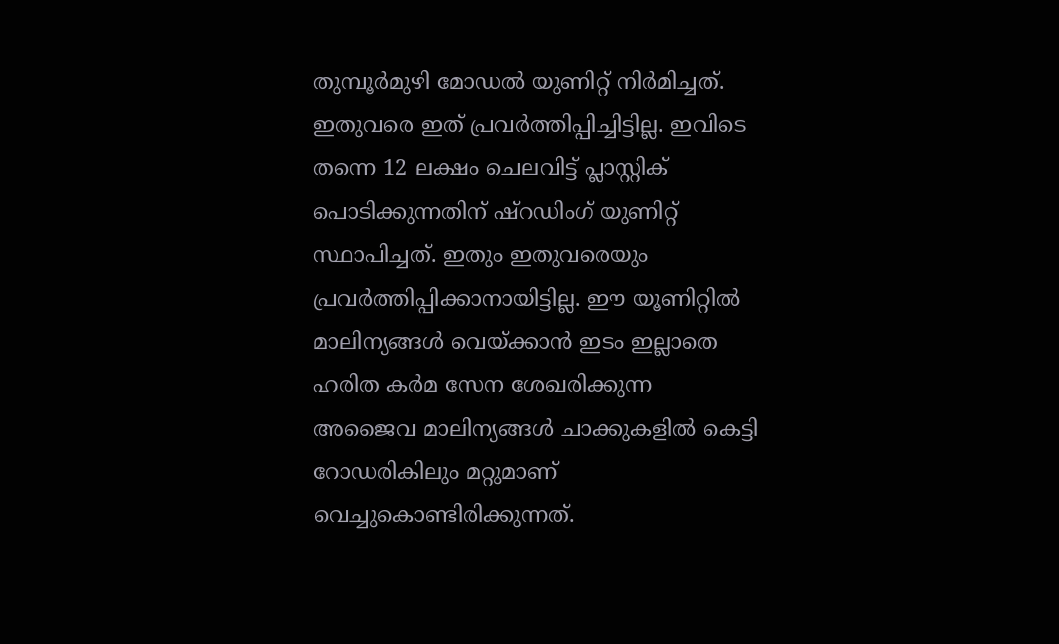തുമ്പൂർമുഴി മോഡൽ യുണിറ്റ് നിർമിച്ചത്. ഇതുവരെ ഇത് പ്രവർത്തിപ്പിച്ചിട്ടില്ല. ഇവിടെ തന്നെ 12 ലക്ഷം ചെലവിട്ട് പ്ലാസ്റ്റിക് പൊടിക്കുന്നതിന് ഷ്റഡിംഗ് യുണിറ്റ് സ്ഥാപിച്ചത്. ഇതും ഇതുവരെയും പ്രവർത്തിപ്പിക്കാനായിട്ടില്ല. ഈ യൂണിറ്റിൽ മാലിന്യങ്ങൾ വെയ്ക്കാൻ ഇടം ഇല്ലാതെ ഹരിത കർമ സേന ശേഖരിക്കുന്ന അജൈവ മാലിന്യങ്ങൾ ചാക്കുകളിൽ കെട്ടി റോഡരികിലും മറ്റുമാണ് വെച്ചുകൊണ്ടിരിക്കുന്നത്.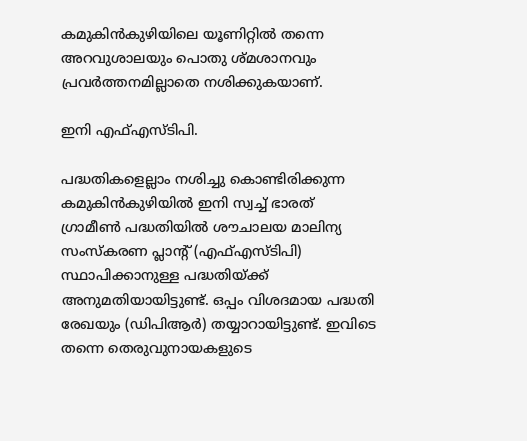കമുകിൻകുഴിയിലെ യൂണിറ്റിൽ തന്നെ അറവുശാലയും പൊതു ശ്മശാനവും പ്രവർത്തനമില്ലാതെ നശിക്കുകയാണ്.

ഇനി എഫ്എസ്ടിപി.

പദ്ധതികളെല്ലാം നശിച്ചു കൊണ്ടിരിക്കുന്ന കമുകിൻകുഴിയിൽ ഇനി സ്വച്ച് ഭാരത് ഗ്രാമീൺ പദ്ധതിയിൽ ശൗചാലയ മാലിന്യ സംസ്കരണ പ്ലാന്റ് (എഫ്എസ്ടിപി) സ്ഥാപിക്കാനുള്ള പദ്ധതിയ്ക്ക് അനുമതിയായിട്ടുണ്ട്. ഒപ്പം വിശദമായ പദ്ധതി രേഖയും (ഡിപിആർ) തയ്യാറായിട്ടുണ്ട്. ഇവിടെ തന്നെ തെരുവുനായകളുടെ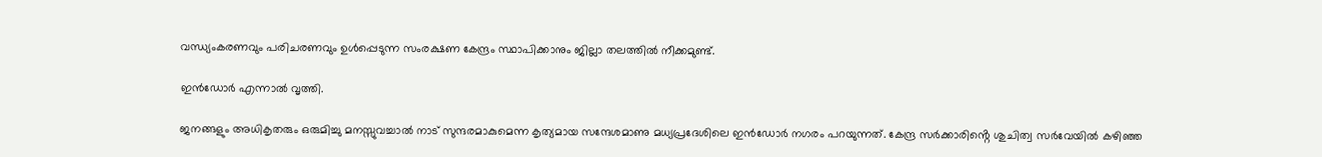വന്ധ്യംകരണവും പരിചരണവും ഉൾപ്പെടുന്ന സംരക്ഷണ കേന്ദ്രം സ്ഥാപിക്കാനും ജില്ലാ തലത്തിൽ നീക്കമുണ്ട്.

ഇൻഡോർ എന്നാൽ വൃത്തി.

ജനങ്ങളും അധികൃതരും ഒരുമിച്ചു മനസ്സുവച്ചാൽ നാട് സുന്ദരമാകുമെന്ന കൃത്യമായ സന്ദേശമാണു മധ്യപ്രദേശിലെ ഇൻഡോർ നഗരം പറയുന്നത്. കേന്ദ്ര സർക്കാരിൻ്റെ ശുചിത്വ സർവേയിൽ കഴിഞ്ഞ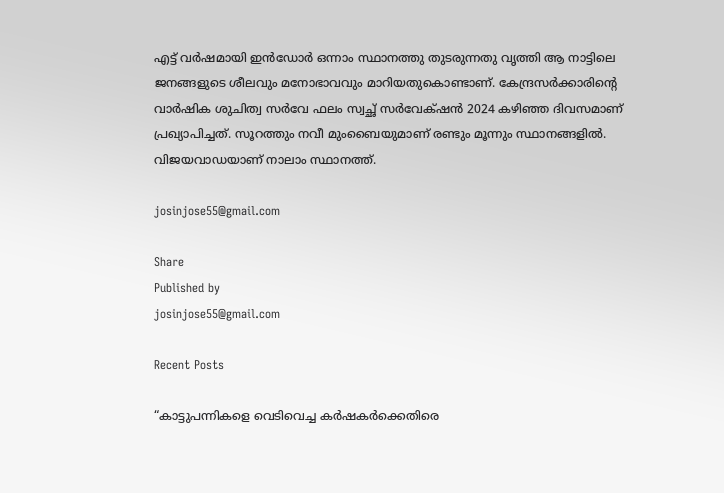എട്ട് വർഷമായി ഇൻഡോർ ഒന്നാം സ്ഥാനത്തു തുടരുന്നതു വൃത്തി ആ നാട്ടിലെ ജനങ്ങളുടെ ശീലവും മനോഭാവവും മാറിയതുകൊണ്ടാണ്. കേന്ദ്രസർക്കാരിന്റെ വാർഷിക ശുചിത്വ സർവേ ഫലം സ്വച്ഛ് സർവേക്‌ഷൻ 2024 കഴിഞ്ഞ ദിവസമാണ് പ്രഖ്യാപിച്ചത്. സൂറത്തും നവീ മുംബൈയുമാണ് രണ്ടും മൂന്നും സ്ഥാനങ്ങളിൽ. വിജയവാഡയാണ് നാലാം സ്ഥാനത്ത്.

josinjose55@gmail.com

Share
Published by
josinjose55@gmail.com

Recent Posts

“കാട്ടുപന്നികളെ വെടിവെച്ച കർഷകർക്കെതിരെ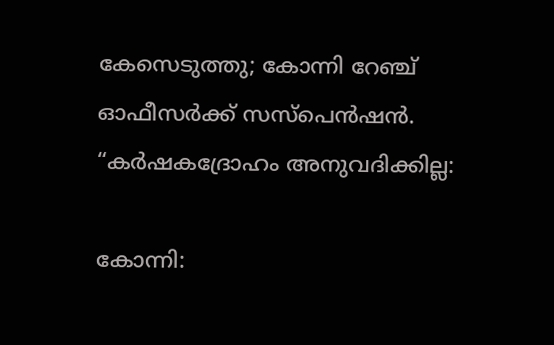കേസെടുത്തു; കോന്നി റേഞ്ച് ഓഫീസർക്ക് സസ്‌പെൻഷൻ. “കർഷകദ്രോഹം അനുവദിക്കില്ല:

കോന്നി: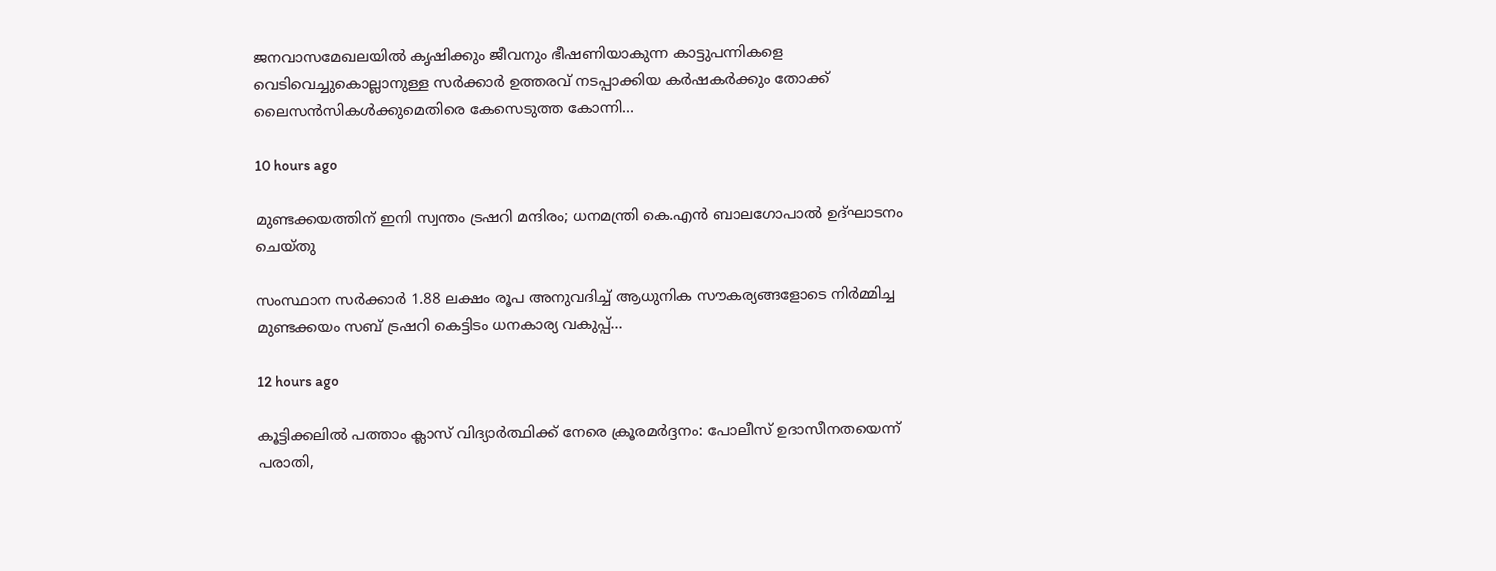ജനവാസമേഖലയിൽ കൃഷിക്കും ജീവനും ഭീഷണിയാകുന്ന കാട്ടുപന്നികളെ വെടിവെച്ചുകൊല്ലാനുള്ള സർക്കാർ ഉത്തരവ് നടപ്പാക്കിയ കർഷകർക്കും തോക്ക് ലൈസൻസികൾക്കുമെതിരെ കേസെടുത്ത കോന്നി…

10 hours ago

മുണ്ടക്കയത്തിന് ഇനി സ്വന്തം ട്രഷറി മന്ദിരം; ധനമന്ത്രി കെ.എൻ ബാലഗോപാൽ ഉദ്ഘാടനം ചെയ്തു

സംസ്ഥാന സർക്കാർ 1.88 ലക്ഷം രൂപ അനുവദിച്ച് ആധുനിക സൗകര്യങ്ങളോടെ നിർമ്മിച്ച മുണ്ടക്കയം സബ് ട്രഷറി കെട്ടിടം ധനകാര്യ വകുപ്പ്…

12 hours ago

കൂട്ടിക്കലിൽ പത്താം ക്ലാസ് വിദ്യാർത്ഥിക്ക് നേരെ ക്രൂരമർദ്ദനം: പോലീസ് ഉദാസീനതയെന്ന് പരാതി,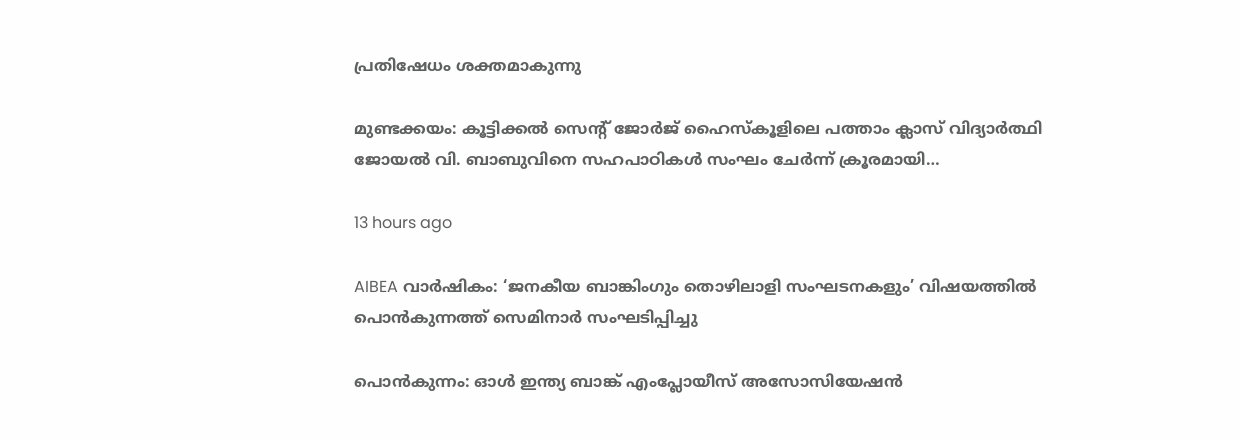പ്രതിഷേധം ശക്തമാകുന്നു

മുണ്ടക്കയം: കൂട്ടിക്കൽ സെന്റ് ജോർജ് ഹൈസ്കൂളിലെ പത്താം ക്ലാസ് വിദ്യാർത്ഥി ജോയൽ വി. ബാബുവിനെ സഹപാഠികൾ സംഘം ചേർന്ന് ക്രൂരമായി…

13 hours ago

AIBEA വാർഷികം: ‘ജനകീയ ബാങ്കിംഗും തൊഴിലാളി സംഘടനകളും’ വിഷയത്തിൽ പൊൻകുന്നത്ത് സെമിനാർ സംഘടിപ്പിച്ചു

പൊൻകുന്നം: ഓൾ ഇന്ത്യ ബാങ്ക് എംപ്ലോയീസ് അസോസിയേഷൻ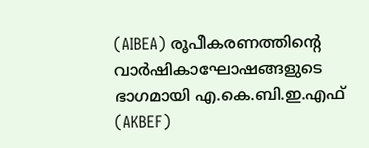(AIBEA) രൂപീകരണത്തിന്റെ വാർഷികാഘോഷങ്ങളുടെ ഭാഗമായി എ.കെ.ബി.ഇ.എഫ് (AKBEF)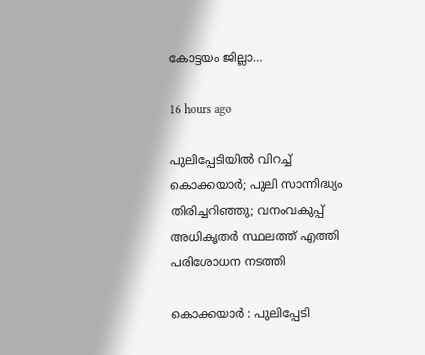കോട്ടയം ജില്ലാ…

16 hours ago

പുലിപ്പേടിയിൽ വിറച്ച് കൊക്കയാർ; പുലി സാന്നിദ്ധ്യം തിരിച്ചറിഞ്ഞു; വനംവകുപ്പ് അധികൃതർ സ്ഥലത്ത് എത്തി പരിശോധന നടത്തി

കൊക്കയാർ : പുലിപ്പേടി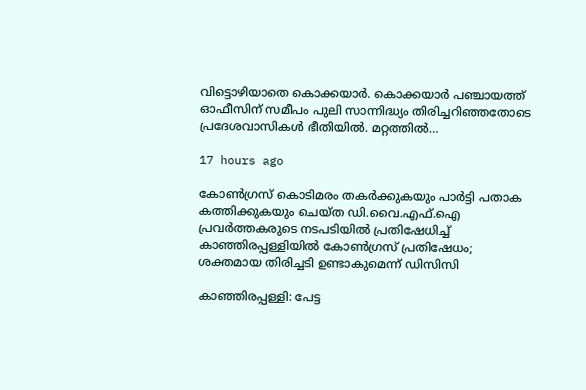വിട്ടൊഴിയാതെ കൊക്കയാർ. കൊക്കയാർ പഞ്ചായത്ത് ഓഫീസിന് സമീപം പുലി സാന്നിദ്ധ്യം തിരിച്ചറിഞ്ഞതോടെ പ്രദേശവാസികൾ ഭീതിയിൽ. മറ്റത്തിൽ…

17 hours ago

കോൺഗ്രസ് കൊടിമരം തകർക്കുകയും പാർട്ടി പതാക കത്തിക്കുകയും ചെയ്ത ഡി.വൈ.എഫ്.ഐ പ്രവർത്തകരുടെ നടപടിയിൽ പ്രതിഷേധിച്ച് കാഞ്ഞിരപ്പള്ളിയിൽ കോൺഗ്രസ് പ്രതിഷേധം; ശക്തമായ തിരിച്ചടി ഉണ്ടാകുമെന്ന് ഡിസിസി

കാഞ്ഞിരപ്പള്ളി: പേട്ട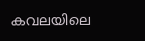കവലയിലെ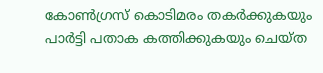കോൺഗ്രസ് കൊടിമരം തകർക്കുകയും പാർട്ടി പതാക കത്തിക്കുകയും ചെയ്ത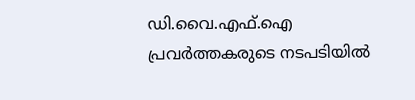ഡി.വൈ.എഫ്.ഐ പ്രവർത്തകരുടെ നടപടിയിൽ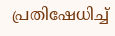പ്രതിഷേധിച്ച്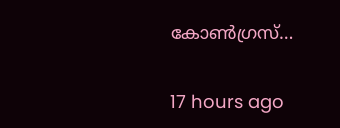കോൺഗ്രസ്…

17 hours ago